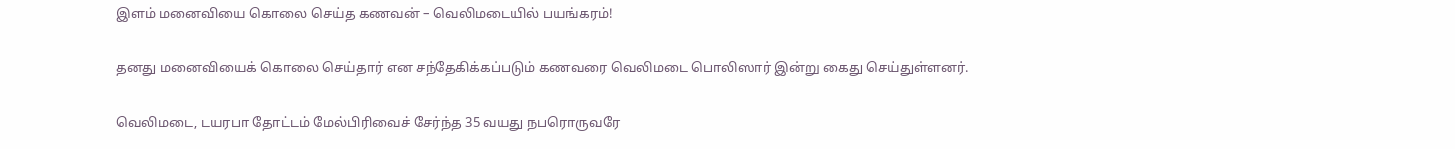இளம் மனைவியை கொலை செய்த கணவன் – வெலிமடையில் பயங்கரம்!

தனது மனைவியைக் கொலை செய்தார் என சந்தேகிக்கப்படும் கணவரை வெலிமடை பொலிஸார் இன்று கைது செய்துள்ளனர்.

வெலிமடை, டயரபா தோட்டம் மேல்பிரிவைச் சேர்ந்த 35 வயது நபரொருவரே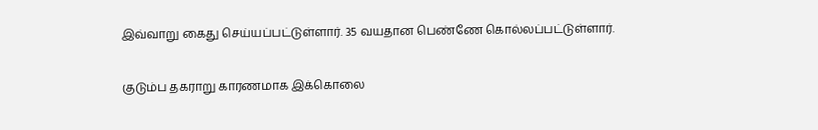இவ்வாறு கைது செய்யப்பட்டுள்ளார். 35 வயதான பெண்ணே கொல்லப்பட்டுள்ளார்.

குடும்ப தகராறு காரணமாக இக்கொலை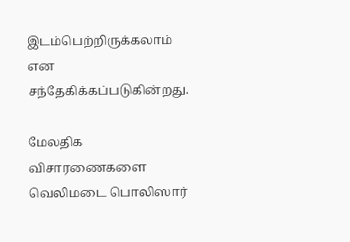இடம்பெற்றிருக்கலாம் என சந்தேகிக்கப்படுகின்றது.

மேலதிக விசாரணைகளை வெலிமடை பொலிஸார்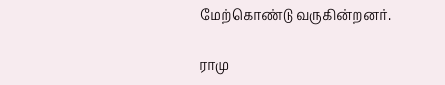மேற்கொண்டு வருகின்றனர்.

ராமு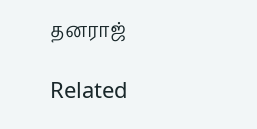தனராஜ்

Related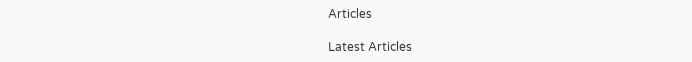Articles

Latest Articles